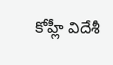కోహ్లీ విదేశీ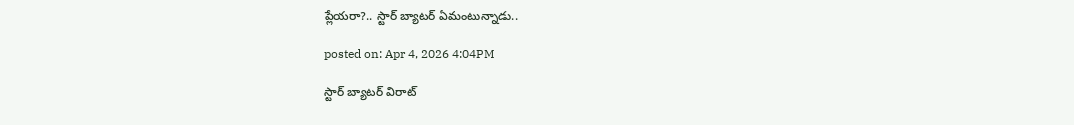ప్లేయరా?.. స్టార్ బ్యాటర్ ఏమంటున్నాడు..

posted on: Apr 4, 2026 4:04PM

స్టార్ బ్యాటర్ విరాట్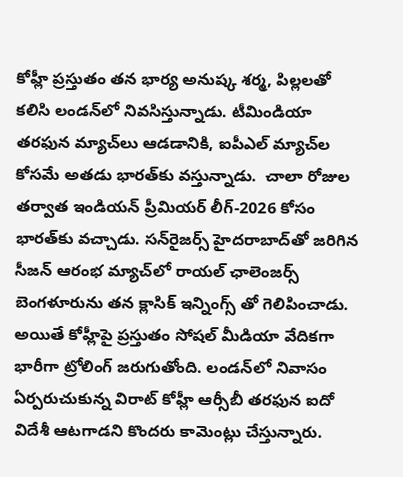కోహ్లీ ప్రస్తుతం తన భార్య అనుష్క శర్మ, పిల్లలతో కలిసి లండన్‌లో నివసిస్తున్నాడు. టీమిండియా తరఫున మ్యాచ్‌లు ఆడడానికి, ఐపీఎల్ మ్యాచ్‌ల కోసమే అతడు భారత్‌కు వస్తున్నాడు.  చాలా రోజుల తర్వాత ఇండియన్ ప్రీమియర్‌ లీగ్-2026 కోసం భారత్‌కు వచ్చాడు. సన్‌రైజర్స్ హైదరాబాద్‌తో జరిగిన సీజన్ ఆరంభ మ్యాచ్‌లో రాయల్ ఛాలెంజర్స్ బెంగళూరును తన క్లాసిక్ ఇన్నింగ్స్ తో గెలిపించాడు. అయితే కోహ్లీపై ప్రస్తుతం సోషల్ మీడియా వేదికగా భారీగా ట్రోలింగ్ జరుగుతోంది. లండన్‌లో నివాసం ఏర్పరుచుకున్న విరాట్ కోహ్లీ ఆర్సీబీ తరఫున ఐదో విదేశీ ఆటగాడని కొందరు కామెంట్లు చేస్తున్నారు.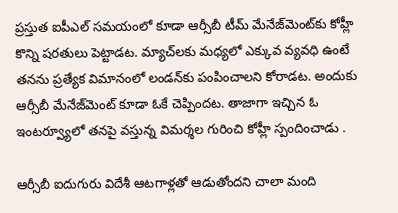ప్రస్తుత ఐపీఎల్ సమయంలో కూడా ఆర్సీబీ టీమ్ మేనేజ్‌మెంట్‌కు కోహ్లీ కొన్ని షరతులు పెట్టాడట. మ్యాచ్‌లకు మధ్యలో ఎక్కువ వ్యవధి ఉంటే తనను ప్రత్యేక విమానంలో లండన్‌కు పంపించాలని కోరాడట. అందుకు ఆర్సీబీ మేనేజ్‌మెంట్ కూడా ఓకే చెప్పిందట. తాజాగా ఇచ్చిన ఓ ఇంటర్వ్యూలో తనపై వస్తున్న విమర్శల గురించి కోహ్లీ స్పందించాడు .

ఆర్సీబీ ఐదుగురు విదేశీ ఆటగాళ్లతో ఆడుతోందని చాలా మంది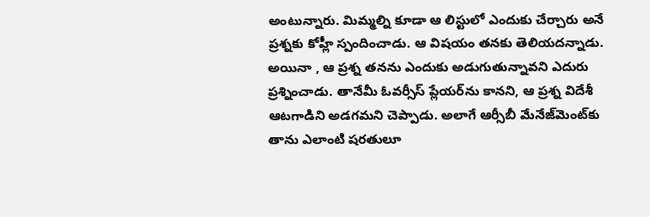అంటున్నారు. మిమ్మల్ని కూడా ఆ లిస్టులో ఎందుకు చేర్చారు అనే ప్రశ్నకు కోహ్లీ స్పందించాడు. ఆ విషయం తనకు తెలియదన్నాడు. అయినా , ఆ ప్రశ్న తనను ఎందుకు అడుగుతున్నావని ఎదురు ప్రశ్నించాడు. తానేమీ ఓవర్సీస్ ప్లేయర్‌ను కానని, ఆ ప్రశ్న విదేశీ ఆటగాడిని అడగమని చెప్పాడు. అలాగే ఆర్సీబీ మేనేజ్‌మెంట్‌కు తాను ఎలాంటి షరతులూ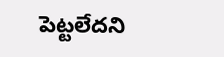పెట్టలేదని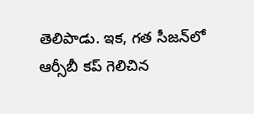తెలిపాడు. ఇక, గత సీజన్‌లో ఆర్సీబీ కప్ గెలిచిన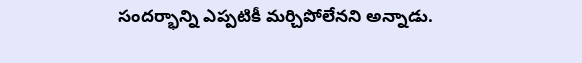సందర్భాన్ని ఎప్పటికీ మర్చిపోలేనని అన్నాడు.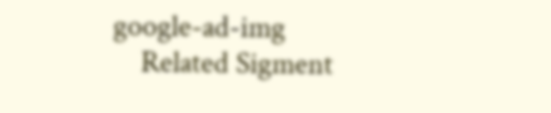google-ad-img
    Related Sigment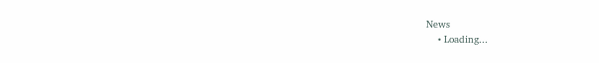News
    • Loading...